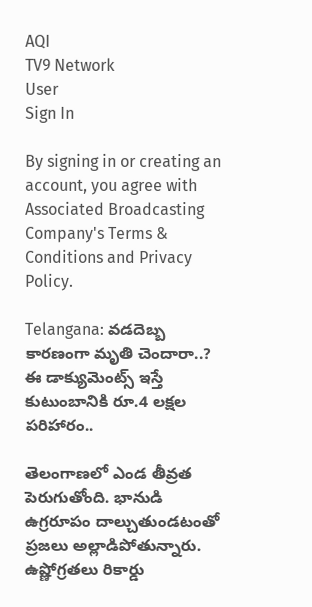AQI
TV9 Network
User
Sign In

By signing in or creating an account, you agree with Associated Broadcasting Company's Terms & Conditions and Privacy Policy.

Telangana: వడదెబ్బ కారణంగా మృతి చెందారా..? ఈ డాక్యుమెంట్స్ ఇస్తే కుటుంబానికి రూ.4 లక్షల పరిహారం..

తెలంగాణలో ఎండ తీవ్రత పెరుగుతోంది. భానుడి ఉగ్రరూపం దాల్చుతుండటంతో ప్రజలు అల్లాడిపోతున్నారు. ఉష్ణోగ్రతలు రికార్డు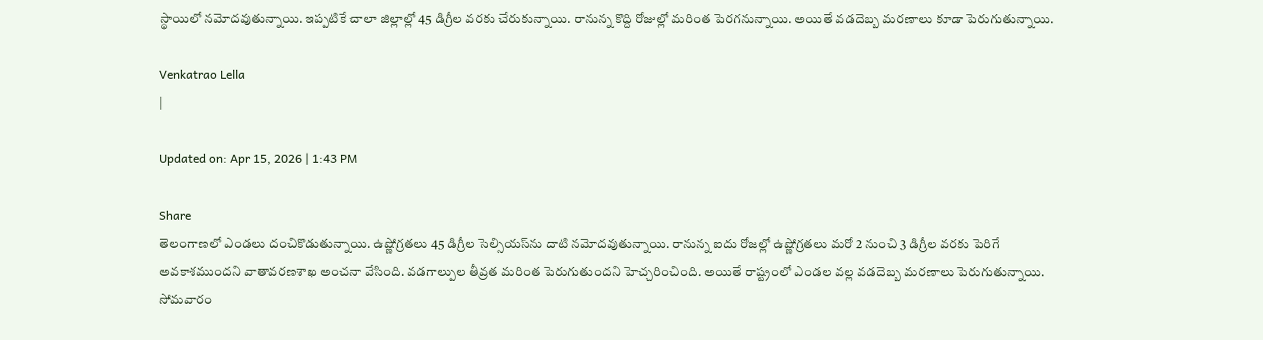స్థాయిలో నమోదవుతున్నాయి. ఇప్పటికే చాలా జిల్లాల్లో 45 డిగ్రీల వరకు చేరుకున్నాయి. రానున్న కొద్ది రోజుల్లో మరింత పెరగనున్నాయి. అయితే వడదెబ్బ మరణాలు కూడా పెరుగుతున్నాయి.

Venkatrao Lella
|

Updated on: Apr 15, 2026 | 1:43 PM

Share
తెలంగాణలో ఎండలు దంచికొడుతున్నాయి. ఉష్ణోగ్రతలు 45 డిగ్రీల సెల్సియస్‌ను దాటి నమోదవుతున్నాయి. రానున్న ఐదు రోజల్లో ఉష్ణోగ్రతలు మరో 2 నుంచి 3 డిగ్రీల వరకు పెరిగే అవకాశముందని వాతావరణశాఖ అంచనా వేసింది. వడగాల్పుల తీవ్రత మరింత పెరుగుతుందని హెచ్చరించింది. అయితే రాష్ట్రంలో ఎండల వల్ల వడదెబ్బ మరణాలు పెరుగుతున్నాయి. సోమవారం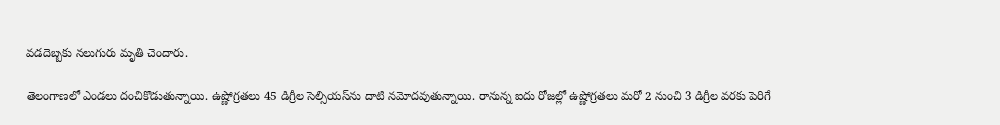వడదెబ్బకు నలుగురు మృతి చెందారు.

తెలంగాణలో ఎండలు దంచికొడుతున్నాయి. ఉష్ణోగ్రతలు 45 డిగ్రీల సెల్సియస్‌ను దాటి నమోదవుతున్నాయి. రానున్న ఐదు రోజల్లో ఉష్ణోగ్రతలు మరో 2 నుంచి 3 డిగ్రీల వరకు పెరిగే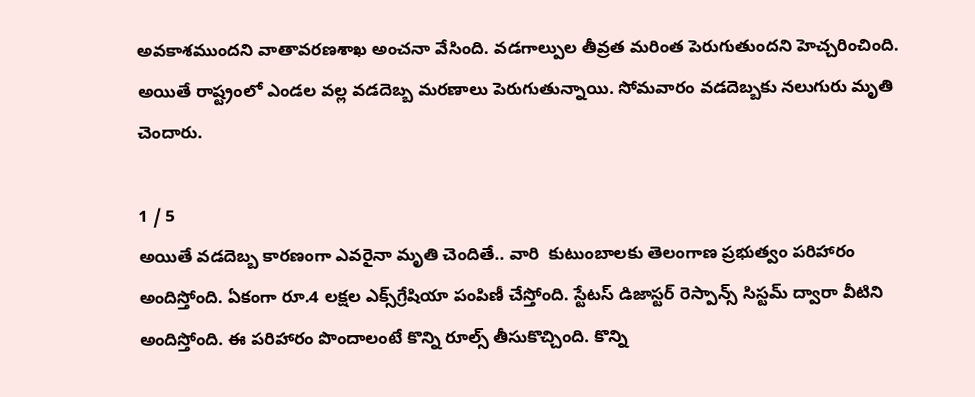అవకాశముందని వాతావరణశాఖ అంచనా వేసింది. వడగాల్పుల తీవ్రత మరింత పెరుగుతుందని హెచ్చరించింది. అయితే రాష్ట్రంలో ఎండల వల్ల వడదెబ్బ మరణాలు పెరుగుతున్నాయి. సోమవారం వడదెబ్బకు నలుగురు మృతి చెందారు.

1 / 5
అయితే వడదెబ్బ కారణంగా ఎవరైనా మృతి చెందితే.. వారి  కుటుంబాలకు తెలంగాణ ప్రభుత్వం పరిహారం అందిస్తోంది. ఏకంగా రూ.4 లక్షల ఎక్స్‌గ్రేషియా పంపిణీ చేస్తోంది. స్టేటస్ డిజాస్టర్ రెస్పాన్స్ సిస్టమ్ ద్వారా వీటిని అందిస్తోంది. ఈ పరిహారం పొందాలంటే కొన్ని రూల్స్ తీసుకొచ్చింది. కొన్ని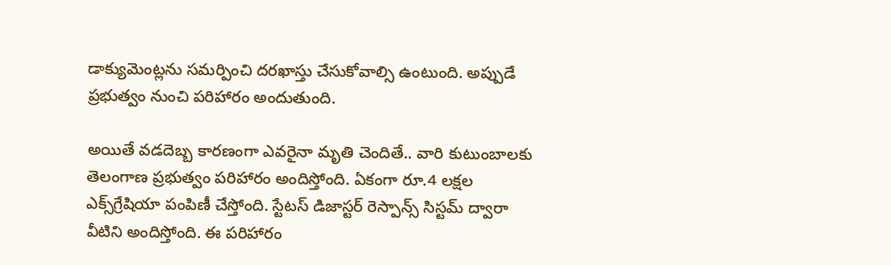డాక్యుమెంట్లను సమర్పించి దరఖాస్తు చేసుకోవాల్సి ఉంటుంది. అప్పుడే ప్రభుత్వం నుంచి పరిహారం అందుతుంది.

అయితే వడదెబ్బ కారణంగా ఎవరైనా మృతి చెందితే.. వారి కుటుంబాలకు తెలంగాణ ప్రభుత్వం పరిహారం అందిస్తోంది. ఏకంగా రూ.4 లక్షల ఎక్స్‌గ్రేషియా పంపిణీ చేస్తోంది. స్టేటస్ డిజాస్టర్ రెస్పాన్స్ సిస్టమ్ ద్వారా వీటిని అందిస్తోంది. ఈ పరిహారం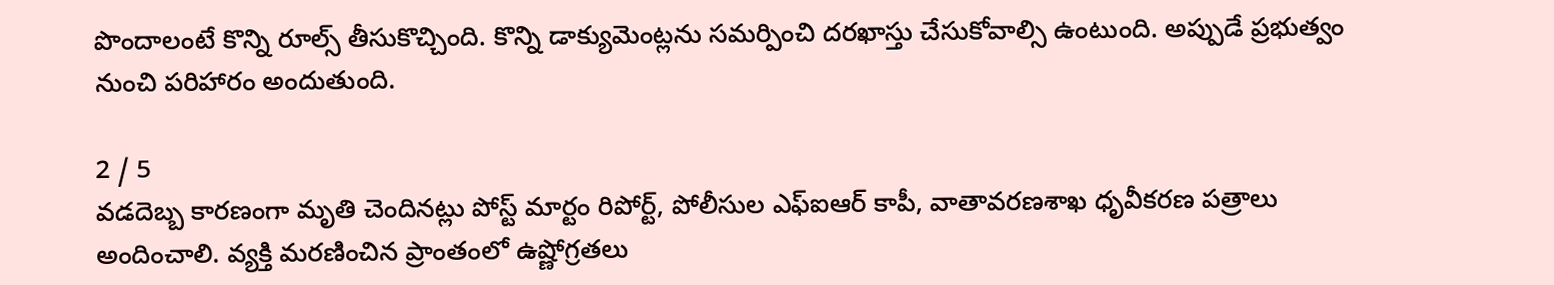పొందాలంటే కొన్ని రూల్స్ తీసుకొచ్చింది. కొన్ని డాక్యుమెంట్లను సమర్పించి దరఖాస్తు చేసుకోవాల్సి ఉంటుంది. అప్పుడే ప్రభుత్వం నుంచి పరిహారం అందుతుంది.

2 / 5
వడదెబ్బ కారణంగా మృతి చెందినట్లు పోస్ట్ మార్టం రిపోర్ట్, పోలీసుల ఎఫ్‌ఐఆర్ కాపీ, వాతావరణశాఖ ధృవీకరణ పత్రాలు అందించాలి. వ్యక్తి మరణించిన ప్రాంతంలో ఉష్ణోగ్రతలు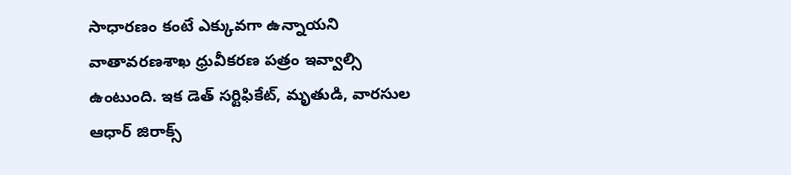సాధారణం కంటే ఎక్కువగా ఉన్నాయని వాతావరణశాఖ ధ్రువీకరణ పత్రం ఇవ్వాల్సి ఉంటుంది. ఇక డెత్ సర్టిఫికేట్, మృతుడి, వారసుల ఆధార్ జిరాక్స్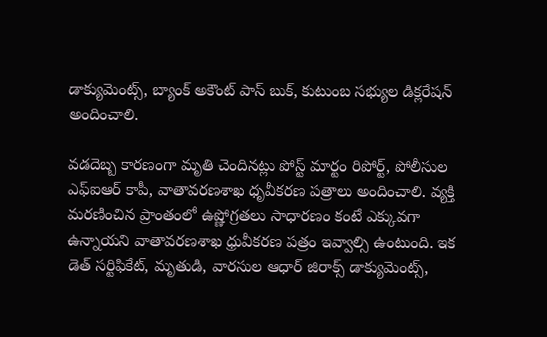డాక్యుమెంట్స్, బ్యాంక్ అకౌంట్ పాస్ బుక్, కుటుంబ సభ్యుల డిక్లరేషన్ అందించాలి.

వడదెబ్బ కారణంగా మృతి చెందినట్లు పోస్ట్ మార్టం రిపోర్ట్, పోలీసుల ఎఫ్‌ఐఆర్ కాపీ, వాతావరణశాఖ ధృవీకరణ పత్రాలు అందించాలి. వ్యక్తి మరణించిన ప్రాంతంలో ఉష్ణోగ్రతలు సాధారణం కంటే ఎక్కువగా ఉన్నాయని వాతావరణశాఖ ధ్రువీకరణ పత్రం ఇవ్వాల్సి ఉంటుంది. ఇక డెత్ సర్టిఫికేట్, మృతుడి, వారసుల ఆధార్ జిరాక్స్ డాక్యుమెంట్స్,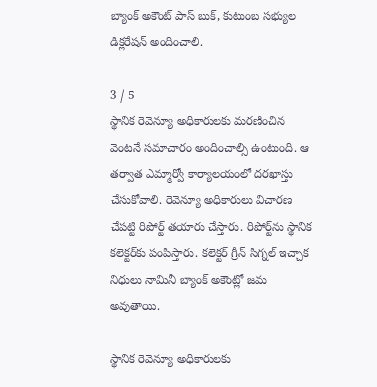బ్యాంక్ అకౌంట్ పాస్ బుక్, కుటుంబ సభ్యుల డిక్లరేషన్ అందించాలి.

3 / 5
స్థానిక రెవెన్యూ అధికారులకు మరణించిన వెంటనే సమాచారం అందించాల్సి ఉంటుంది. ఆ తర్వాత ఎమ్మార్వో కార్యాలయంలో దరఖాస్తు చేసుకోవాలి. రెవెన్యూ అధికారులు విచారణ చేపట్టి రిపోర్ట్ తయారు చేస్తారు. రిపోర్ట్‌ను స్థానిక కలెక్టర్‌కు పంపిస్తారు. కలెక్టర్ గ్రీన్ సిగ్నల్ ఇచ్చాక నిధులు నామినీ బ్యాంక్ అకౌంట్లో జమ అవుతాయి.

స్థానిక రెవెన్యూ అధికారులకు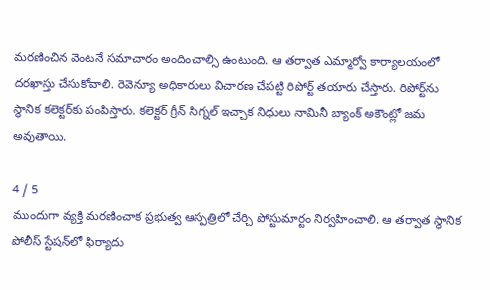మరణించిన వెంటనే సమాచారం అందించాల్సి ఉంటుంది. ఆ తర్వాత ఎమ్మార్వో కార్యాలయంలో దరఖాస్తు చేసుకోవాలి. రెవెన్యూ అధికారులు విచారణ చేపట్టి రిపోర్ట్ తయారు చేస్తారు. రిపోర్ట్‌ను స్థానిక కలెక్టర్‌కు పంపిస్తారు. కలెక్టర్ గ్రీన్ సిగ్నల్ ఇచ్చాక నిధులు నామినీ బ్యాంక్ అకౌంట్లో జమ అవుతాయి.

4 / 5
ముందుగా వ్యక్తి మరణించాక ప్రభుత్వ ఆస్పత్రిలో చేర్చి పోస్టుమార్టం నిర్వహించాలి. ఆ తర్వాత స్థానిక పోలీస్ స్టేషన్‌లో ఫిర్యాదు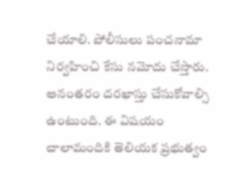చేయాలి. పోలీసులు పంచనామా నిర్వహించి కేసు నమోదు చేస్తారు. అనంతరం దరఖాస్తు చేసుకోవాల్సి ఉంటుంది. ఈ విషయం చాలామందికి తెలియక ప్రభుత్వం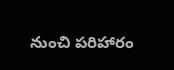నుంచి పరిహారం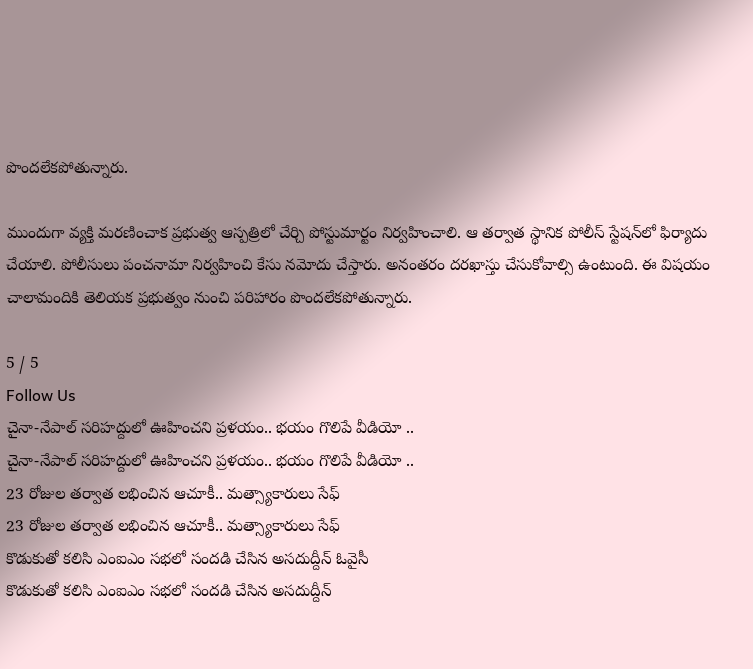పొందలేకపోతున్నారు.

ముందుగా వ్యక్తి మరణించాక ప్రభుత్వ ఆస్పత్రిలో చేర్చి పోస్టుమార్టం నిర్వహించాలి. ఆ తర్వాత స్థానిక పోలీస్ స్టేషన్‌లో ఫిర్యాదు చేయాలి. పోలీసులు పంచనామా నిర్వహించి కేసు నమోదు చేస్తారు. అనంతరం దరఖాస్తు చేసుకోవాల్సి ఉంటుంది. ఈ విషయం చాలామందికి తెలియక ప్రభుత్వం నుంచి పరిహారం పొందలేకపోతున్నారు.

5 / 5
Follow Us
చైనా-నేపాల్ సరిహద్దులో ఊహించని ప్రళయం.. భయం గొలిపే వీడియో ..
చైనా-నేపాల్ సరిహద్దులో ఊహించని ప్రళయం.. భయం గొలిపే వీడియో ..
23 రోజుల తర్వాత లభించిన ఆచూకీ.. మత్స్యాకారులు సేఫ్
23 రోజుల తర్వాత లభించిన ఆచూకీ.. మత్స్యాకారులు సేఫ్
కొడుకుతో కలిసి ఎంఐఎం సభలో సందడి చేసిన అసదుద్దీన్ ఓవైసీ
కొడుకుతో కలిసి ఎంఐఎం సభలో సందడి చేసిన అసదుద్దీన్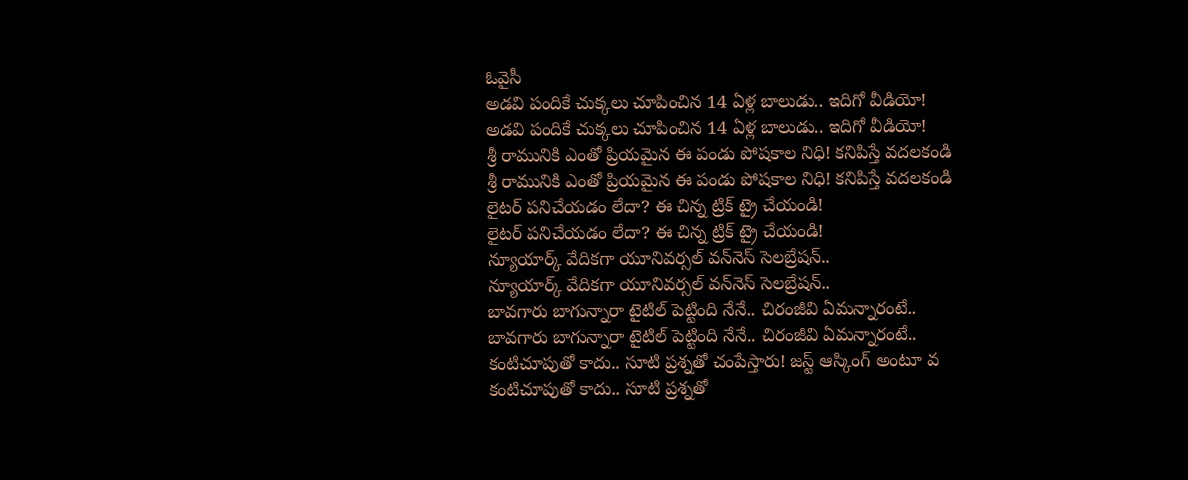ఓవైసీ
అడవి పందికే చుక్కలు చూపించిన 14 ఏళ్ల బాలుడు.. ఇదిగో వీడియో!
అడవి పందికే చుక్కలు చూపించిన 14 ఏళ్ల బాలుడు.. ఇదిగో వీడియో!
శ్రీ రామునికి ఎంతో ప్రియమైన ఈ పండు పోషకాల నిధి! కనిపిస్తే వదలకండి
శ్రీ రామునికి ఎంతో ప్రియమైన ఈ పండు పోషకాల నిధి! కనిపిస్తే వదలకండి
లైటర్ పనిచేయడం లేదా? ఈ చిన్న ట్రిక్ ట్రై చేయండి!
లైటర్ పనిచేయడం లేదా? ఈ చిన్న ట్రిక్ ట్రై చేయండి!
న్యూయార్క్‌ వేదికగా యూనివర్సల్ వన్‌నెస్ సెలబ్రేషన్..
న్యూయార్క్‌ వేదికగా యూనివర్సల్ వన్‌నెస్ సెలబ్రేషన్..
బావగారు బాగున్నారా టైటిల్ పెట్టింది నేనే.. చిరంజీవి ఏమన్నారంటే..
బావగారు బాగున్నారా టైటిల్ పెట్టింది నేనే.. చిరంజీవి ఏమన్నారంటే..
కంటిచూపుతో కాదు.. సూటి ప్రశ్నతో చంపేస్తారు! జస్ట్ ఆస్కింగ్ అంటూ వ
కంటిచూపుతో కాదు.. సూటి ప్రశ్నతో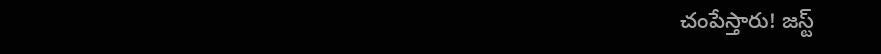చంపేస్తారు! జస్ట్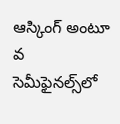ఆస్కింగ్ అంటూ వ
సెమీఫైనల్స్‌లో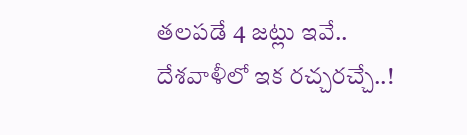తలపడే 4 జట్లు ఇవే.. దేశవాళీలో ఇక రచ్చరచ్చే..!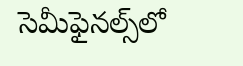సెమీఫైనల్స్‌లో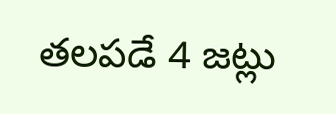తలపడే 4 జట్లు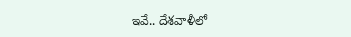ఇవే.. దేశవాళీలో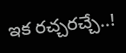ఇక రచ్చరచ్చే..!